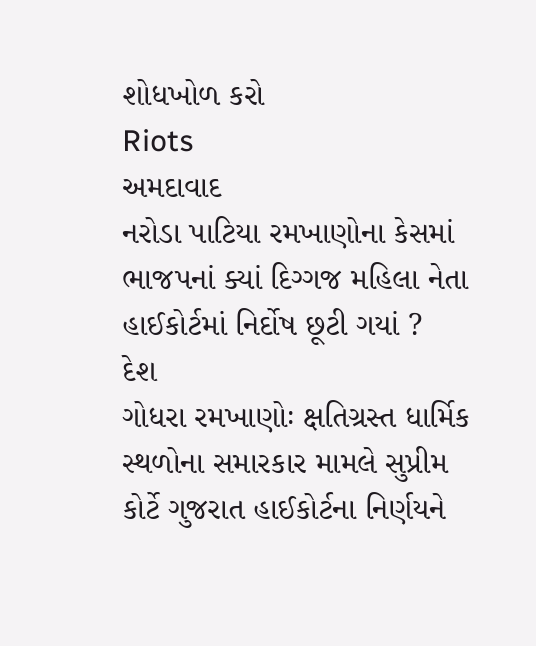શોધખોળ કરો
Riots
અમદાવાદ
નરોડા પાટિયા રમખાણોના કેસમાં ભાજપનાં ક્યાં દિગ્ગજ મહિલા નેતા હાઈકોર્ટમાં નિર્દોષ છૂટી ગયાં ?
દેશ
ગોધરા રમખાણોઃ ક્ષતિગ્રસ્ત ધાર્મિક સ્થળોના સમારકાર મામલે સુપ્રીમ કોર્ટે ગુજરાત હાઈકોર્ટના નિર્ણયને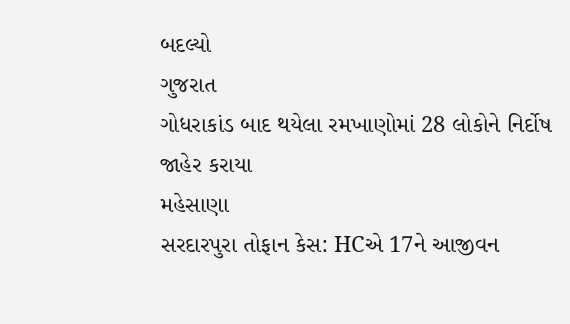બદલ્યો
ગુજરાત
ગોધરાકાંડ બાદ થયેલા રમખાણોમાં 28 લોકોને નિર્દોષ જાહેર કરાયા
મહેસાણા
સરદારપુરા તોફાન કેસ: HCએ 17ને આજીવન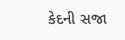કેદની સજા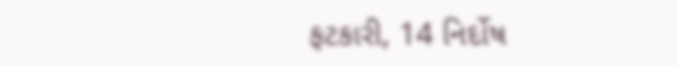ફટકારી, 14 નિર્દોષ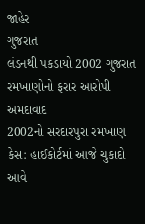જાહેર
ગુજરાત
લંડનથી પકડાયો 2002 ગુજરાત રમખાણોનો ફરાર આરોપી
અમદાવાદ
2002નો સરદારપુરા રમખાણ કેસ: હાઈકોર્ટમાં આજે ચુકાદો આવે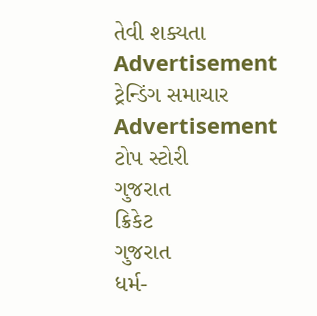તેવી શક્યતા
Advertisement
ટ્રેન્ડિંગ સમાચાર
Advertisement
ટોપ સ્ટોરી
ગુજરાત
ક્રિકેટ
ગુજરાત
ધર્મ-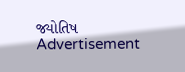જ્યોતિષ
Advertisement